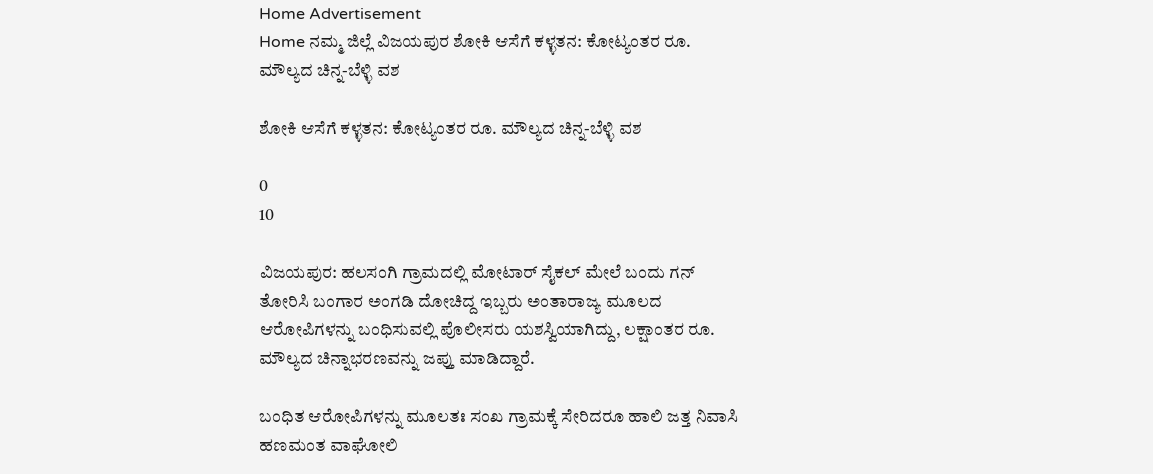Home Advertisement
Home ನಮ್ಮ ಜಿಲ್ಲೆ ವಿಜಯಪುರ ಶೋಕಿ ಆಸೆಗೆ ಕಳ್ಳತನ: ಕೋಟ್ಯಂತರ ರೂ. ಮೌಲ್ಯದ ಚಿನ್ನ-ಬೆಳ್ಳಿ ವಶ

ಶೋಕಿ ಆಸೆಗೆ ಕಳ್ಳತನ: ಕೋಟ್ಯಂತರ ರೂ. ಮೌಲ್ಯದ ಚಿನ್ನ-ಬೆಳ್ಳಿ ವಶ

0
10

ವಿಜಯಪುರ: ಹಲಸಂಗಿ ಗ್ರಾಮದಲ್ಲಿ ಮೋಟಾರ್ ಸೈಕಲ್ ಮೇಲೆ ಬಂದು ಗನ್ ತೋರಿಸಿ ಬಂಗಾರ ಅಂಗಡಿ ದೋಚಿದ್ದ ಇಬ್ಬರು ಅಂತಾರಾಜ್ಯ ಮೂಲದ ಆರೋಪಿಗಳನ್ನು ಬಂಧಿಸುವಲ್ಲಿ ಪೊಲೀಸರು ಯಶಸ್ವಿಯಾಗಿದ್ದು, ಲಕ್ಷಾಂತರ ರೂ. ಮೌಲ್ಯದ ಚಿನ್ನಾಭರಣವನ್ನು ಜಪ್ತು ಮಾಡಿದ್ದಾರೆ.

ಬಂಧಿತ ಆರೋಪಿಗಳನ್ನು ಮೂಲತಃ ಸಂಖ ಗ್ರಾಮಕ್ಕೆ ಸೇರಿದರೂ ಹಾಲಿ ಜತ್ತ ನಿವಾಸಿ ಹಣಮಂತ ವಾಘೋಲಿ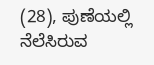(28), ಪುಣೆಯಲ್ಲಿ ನೆಲೆಸಿರುವ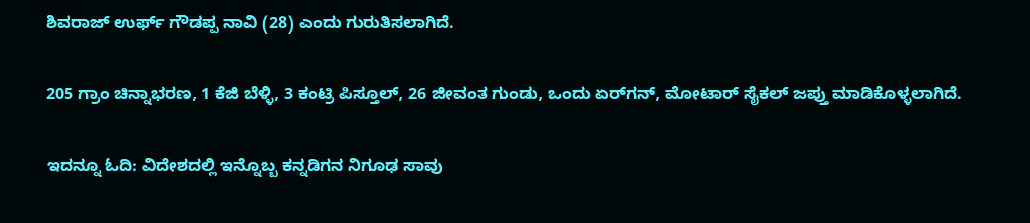ಶಿವರಾಜ್ ಉರ್ಫ್ ಗೌಡಪ್ಪ ನಾವಿ (28) ಎಂದು ಗುರುತಿಸಲಾಗಿದೆ.

205 ಗ್ರಾಂ ಚಿನ್ನಾಭರಣ, 1 ಕೆಜಿ ಬೆಳ್ಳಿ, 3 ಕಂಟ್ರಿ ಪಿಸ್ತೂಲ್, 26 ಜೀವಂತ ಗುಂಡು, ಒಂದು ಏರ್‌ಗನ್, ಮೋಟಾರ್ ಸೈಕಲ್ ಜಪ್ತು ಮಾಡಿಕೊಳ್ಳಲಾಗಿದೆ.

ಇದನ್ನೂ ಓದಿ: ವಿದೇಶದಲ್ಲಿ ಇನ್ನೊಬ್ಬ ಕನ್ನಡಿಗನ ನಿಗೂಢ ಸಾವು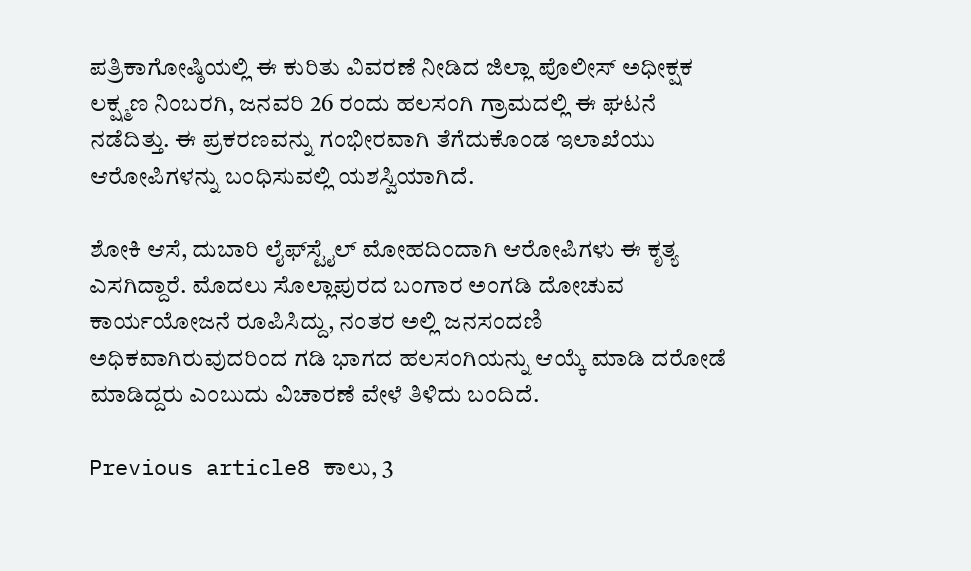ಪತ್ರಿಕಾಗೋಷ್ಠಿಯಲ್ಲಿ ಈ ಕುರಿತು ವಿವರಣೆ ನೀಡಿದ ಜಿಲ್ಲಾ ಪೊಲೀಸ್ ಅಧೀಕ್ಷಕ ಲಕ್ಷ್ಮಣ ನಿಂಬರಗಿ, ಜನವರಿ 26 ರಂದು ಹಲಸಂಗಿ ಗ್ರಾಮದಲ್ಲಿ ಈ ಘಟನೆ ನಡೆದಿತ್ತು. ಈ ಪ್ರಕರಣವನ್ನು ಗಂಭೀರವಾಗಿ ತೆಗೆದುಕೊಂಡ ಇಲಾಖೆಯು ಆರೋಪಿಗಳನ್ನು ಬಂಧಿಸುವಲ್ಲಿ ಯಶಸ್ವಿಯಾಗಿದೆ.

ಶೋಕಿ ಆಸೆ, ದುಬಾರಿ ಲೈಫ್‌ಸ್ಟೈಲ್ ಮೋಹದಿಂದಾಗಿ ಆರೋಪಿಗಳು ಈ ಕೃತ್ಯ ಎಸಗಿದ್ದಾರೆ. ಮೊದಲು ಸೊಲ್ಲಾಪುರದ ಬಂಗಾರ ಅಂಗಡಿ ದೋಚುವ ಕಾರ್ಯಯೋಜನೆ ರೂಪಿಸಿದ್ದು, ನಂತರ ಅಲ್ಲಿ ಜನಸಂದಣಿ ಅಧಿಕವಾಗಿರುವುದರಿಂದ ಗಡಿ ಭಾಗದ ಹಲಸಂಗಿಯನ್ನು ಆಯ್ಕೆ ಮಾಡಿ ದರೋಡೆ ಮಾಡಿದ್ದರು ಎಂಬುದು ವಿಚಾರಣೆ ವೇಳೆ ತಿಳಿದು ಬಂದಿದೆ.

Previous article8 ಕಾಲು, 3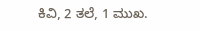ಕಿವಿ, 2 ತಲೆ, 1 ಮುಖ.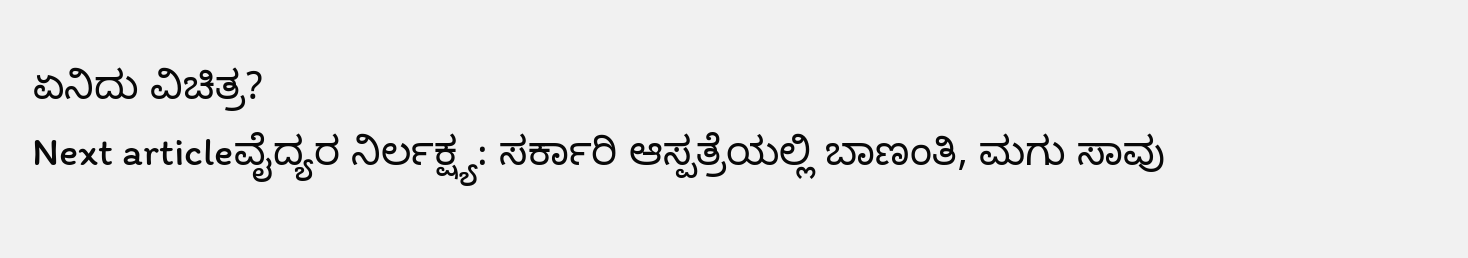ಏನಿದು ವಿಚಿತ್ರ?
Next articleವೈದ್ಯರ ನಿರ್ಲಕ್ಷ್ಯ: ಸರ್ಕಾರಿ ಆಸ್ಪತ್ರೆಯಲ್ಲಿ ಬಾಣಂತಿ, ಮಗು ಸಾವು